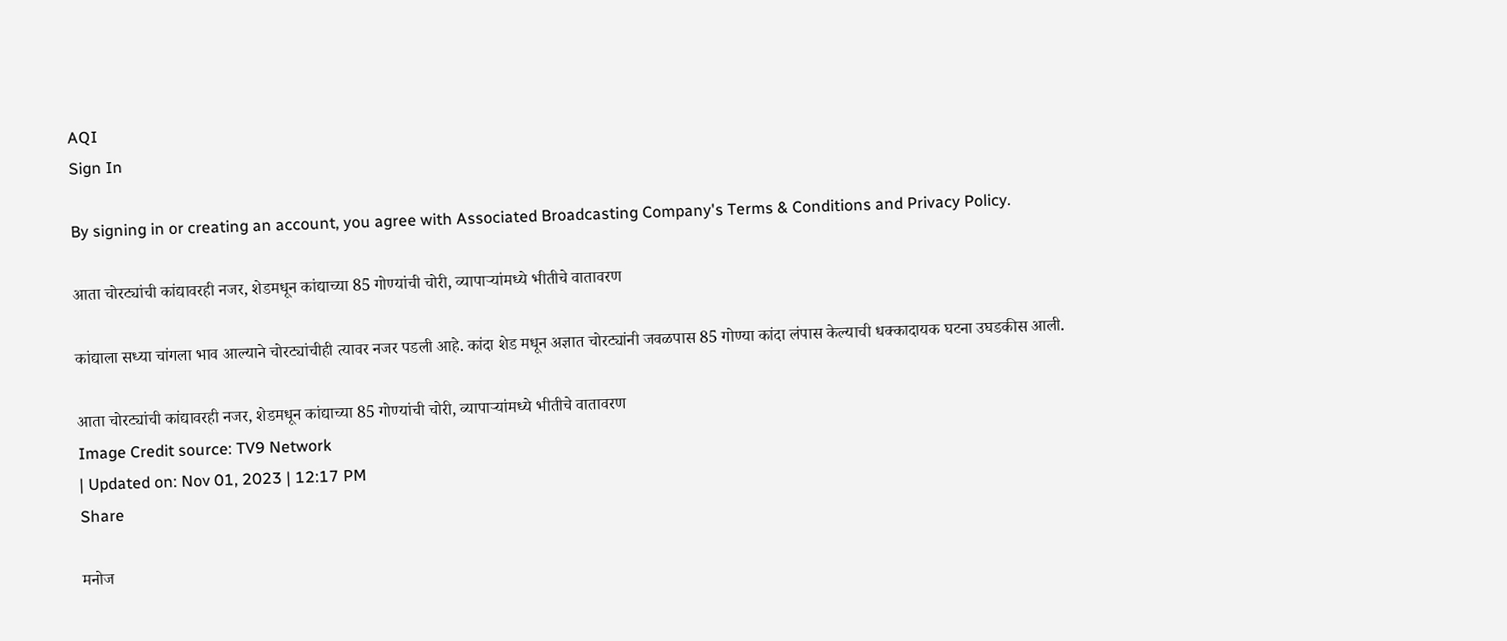AQI
Sign In

By signing in or creating an account, you agree with Associated Broadcasting Company's Terms & Conditions and Privacy Policy.

आता चोरट्यांची कांद्यावरही नजर, शेडमधून कांद्याच्या 85 गोण्यांची चोरी, व्यापाऱ्यांमध्ये भीतीचे वातावरण

कांद्याला सध्या चांगला भाव आल्याने चोरट्यांचीही त्यावर नजर पडली आहे. कांदा शेड मधून अज्ञात चोरट्यांनी जवळपास 85 गोण्या कांदा लंपास केल्याची धक्कादायक घटना उघडकीस आली.

आता चोरट्यांची कांद्यावरही नजर, शेडमधून कांद्याच्या 85 गोण्यांची चोरी, व्यापाऱ्यांमध्ये भीतीचे वातावरण
Image Credit source: TV9 Network
| Updated on: Nov 01, 2023 | 12:17 PM
Share

मनोज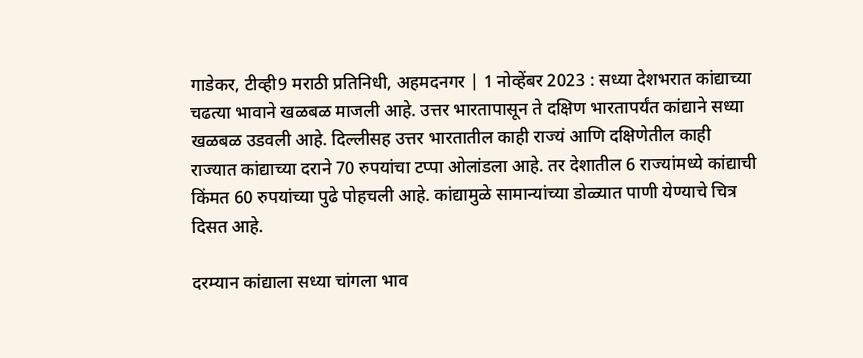गाडेकर, टीव्ही9 मराठी प्रतिनिधी, अहमदनगर | 1 नोव्हेंबर 2023 : सध्या देशभरात कांद्याच्या चढत्या भावाने खळबळ माजली आहे. उत्तर भारतापासून ते दक्षिण भारतापर्यंत कांद्याने सध्या खळबळ उडवली आहे. दिल्लीसह उत्तर भारतातील काही राज्यं आणि दक्षिणेतील काही राज्यात कांद्याच्या दराने 70 रुपयांचा टप्पा ओलांडला आहे. तर देशातील 6 राज्यांमध्ये कांद्याची किंमत 60 रुपयांच्या पुढे पोहचली आहे. कांद्यामुळे सामान्यांच्या डोळ्यात पाणी येण्याचे चित्र दिसत आहे.

दरम्यान कांद्याला सध्या चांगला भाव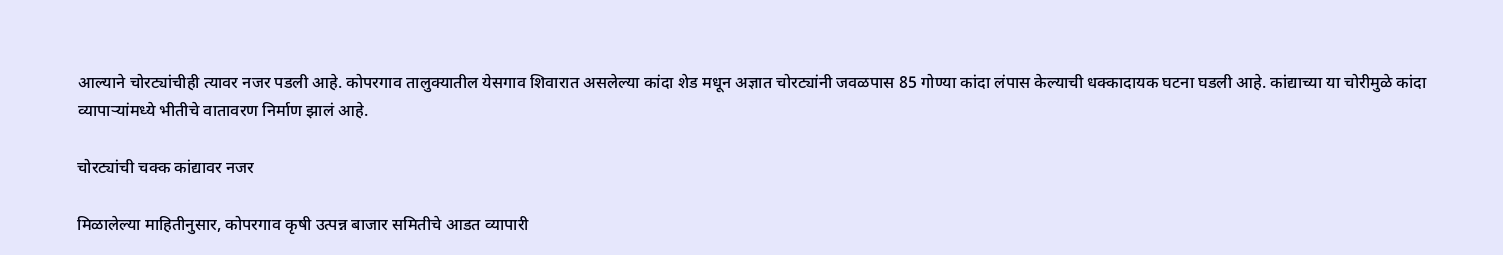आल्याने चोरट्यांचीही त्यावर नजर पडली आहे. कोपरगाव तालुक्यातील येसगाव शिवारात असलेल्या कांदा शेड मधून अज्ञात चोरट्यांनी जवळपास 85 गोण्या कांदा लंपास केल्याची धक्कादायक घटना घडली आहे. कांद्याच्या या चोरीमुळे कांदा व्यापाऱ्यांमध्ये भीतीचे वातावरण निर्माण झालं आहे.

चोरट्यांची चक्क कांद्यावर नजर

मिळालेल्या माहितीनुसार, कोपरगाव कृषी उत्पन्न बाजार समितीचे आडत व्यापारी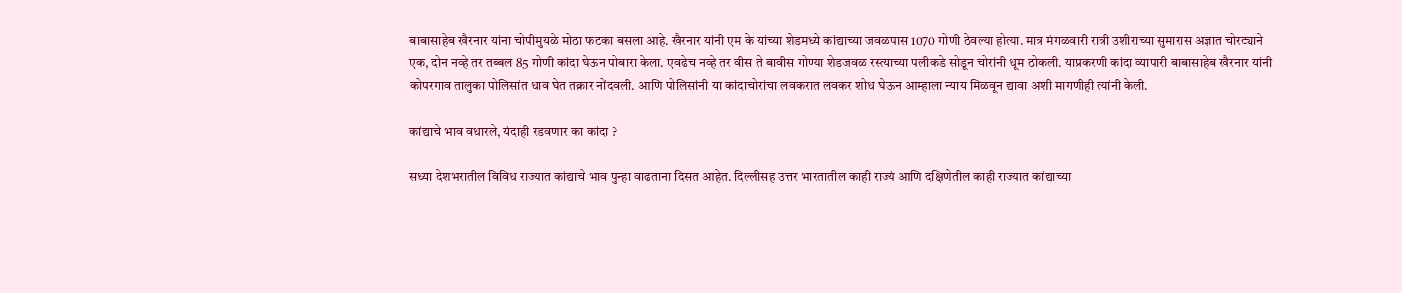बाबासाहेब खैरनार यांना चोपीमुयळे मोठा फटका बसला आहे. खैरनार यांनी एम के यांच्या शेडमध्ये कांद्याच्या जवळपास 1070 गोणी ठेवल्या होत्या. मात्र मंगळवारी रात्री उशीराच्या सुमारास अज्ञात चोरट्याने एक, दोन नव्हे तर तब्बल 85 गोणी कांदा घेऊन पोबारा केला. एवढेच नव्हे तर वीस ते बावीस गोण्या शेडजवळ रस्त्याच्या पलीकडे सोडून चोरांनी धूम ठोकली. याप्रकरणी कांदा व्यापारी बाबासाहेब खैरनार यांनी कोपरगाव तालुका पोलिसांत धाव घेत तक्रार नोंदवली. आणि पोलिसांनी या कांदाचोरांचा लवकरात लवकर शोध घेऊन आम्हाला न्याय मिळवून द्यावा अशी मागणीही त्यांनी केली.

कांद्याचे भाव वधारले, यंदाही रडवणार का कांदा ?

सध्या देशभरातील विविध राज्यात कांद्याचे भाव पुन्हा वाढताना दिसत आहेत. दिल्लीसह उत्तर भारतातील काही राज्यं आणि दक्षिणेतील काही राज्यात कांद्याच्या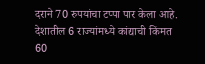दराने 70 रुपयांचा टप्पा पार केला आहे. देशातील 6 राज्यांमध्ये कांद्याची किंमत 60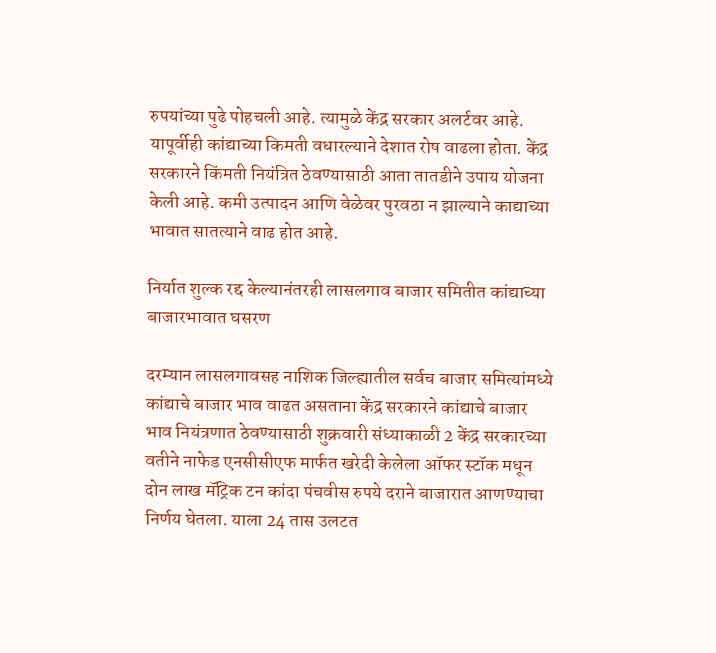रुपयांच्या पुढे पोहचली आहे. त्यामुळे केंद्र सरकार अलर्टवर आहे. यापूर्वीही कांद्याच्या किमती वधारल्याने देशात रोष वाढला होता. केंद्र सरकारने किंमती नियंत्रित ठेवण्यासाठी आता तातडीने उपाय योजना केली आहे. कमी उत्पादन आणि वेळेवर पुरवठा न झाल्याने काद्याच्या भावात सातत्याने वाढ होत आहे.

निर्यात शुल्क रद्द केल्यानंतरही लासलगाव बाजार समितीत कांद्याच्या बाजारभावात घसरण

दरम्यान लासलगावसह नाशिक जिल्ह्यातील सर्वच बाजार समित्यांमध्ये कांद्याचे बाजार भाव वाढत असताना केंद्र सरकारने कांद्याचे बाजार भाव नियंत्रणात ठेवण्यासाठी शुक्रवारी संध्याकाळी 2 केंद्र सरकारच्या वतीने नाफेड एनसीसीएफ मार्फत खरेदी केलेला ऑफर स्टॉक मधून दोन लाख मॅट्रिक टन कांदा पंचवीस रुपये दराने बाजारात आणण्याचा निर्णय घेतला. याला 24 तास उलटत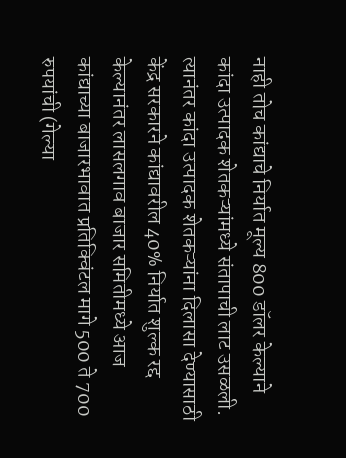नाही तोच कांद्याचे निर्यात मूल्य 800 डॉलर केल्याने कांदा उत्पादक शेतकऱ्यांमध्ये संतापाची लाट उसळली. त्यानंतर कांदा उत्पादक शेतकऱ्यांना दिलासा देण्यासाठी केंद्र सरकारने कांद्यावरील 40% निर्यात शुल्क रद्द केल्यानंतर लासलगाव बाजार समितीमध्ये आज कांद्याच्या बाजारभावात प्रतिक्विंटल मागे 500 ते 700 रुपयांची (गेल्या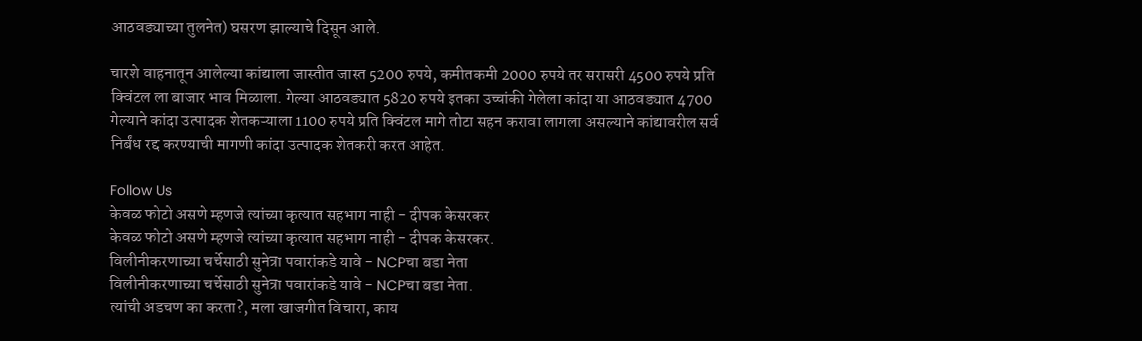आठवड्याच्या तुलनेत) घसरण झाल्याचे दिसून आले.

चारशे वाहनातून आलेल्या कांद्याला जास्तीत जास्त 5200 रुपये, कमीतकमी 2000 रुपये तर सरासरी 4500 रुपये प्रति क्विंटल ला बाजार भाव मिळाला. गेल्या आठवड्यात 5820 रुपये इतका उच्चांकी गेलेला कांदा या आठवड्यात 4700 गेल्याने कांदा उत्पादक शेतकऱ्याला 1100 रुपये प्रति क्विंटल मागे तोटा सहन करावा लागला असल्याने कांद्यावरील सर्व निर्बंध रद्द करण्याची मागणी कांदा उत्पादक शेतकरी करत आहेत.

Follow Us
केवळ फोटो असणे म्हणजे त्यांच्या कृत्यात सहभाग नाही - दीपक केसरकर
केवळ फोटो असणे म्हणजे त्यांच्या कृत्यात सहभाग नाही - दीपक केसरकर.
विलीनीकरणाच्या चर्चेसाठी सुनेत्रा पवारांकडे यावे - NCPचा बडा नेता
विलीनीकरणाच्या चर्चेसाठी सुनेत्रा पवारांकडे यावे - NCPचा बडा नेता.
त्यांची अडचण का करता?, मला खाजगीत विचारा, काय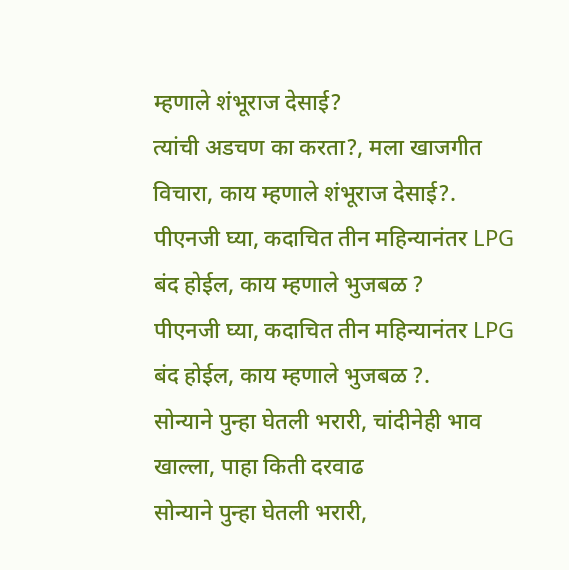म्हणाले शंभूराज देसाई?
त्यांची अडचण का करता?, मला खाजगीत विचारा, काय म्हणाले शंभूराज देसाई?.
पीएनजी घ्या, कदाचित तीन महिन्यानंतर LPG बंद होईल, काय म्हणाले भुजबळ ?
पीएनजी घ्या, कदाचित तीन महिन्यानंतर LPG बंद होईल, काय म्हणाले भुजबळ ?.
सोन्याने पुन्हा घेतली भरारी, चांदीनेही भाव खाल्ला, पाहा किती दरवाढ
सोन्याने पुन्हा घेतली भरारी,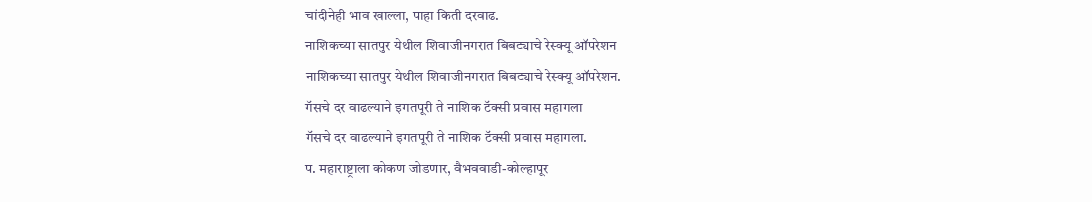चांदीनेही भाव खाल्ला, पाहा किती दरवाढ.
नाशिकच्या सातपुर येथील शिवाजीनगरात बिबट्याचे रेस्क्यू ऑपरेशन
नाशिकच्या सातपुर येथील शिवाजीनगरात बिबट्याचे रेस्क्यू ऑपरेशन.
गॅसचे दर वाढल्याने इगतपूरी ते नाशिक टॅक्सी प्रवास महागला
गॅसचे दर वाढल्याने इगतपूरी ते नाशिक टॅक्सी प्रवास महागला.
प. महाराष्ट्राला कोकण जोडणार, वैभववाडी-कोल्हापूर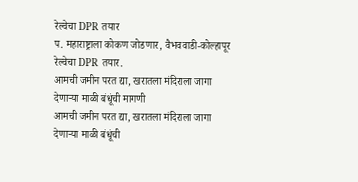रेल्वेचा DPR तयार
प. महाराष्ट्राला कोकण जोडणार, वैभववाडी-कोल्हापूर रेल्वेचा DPR तयार.
आमची जमीन परत द्या, खरातला मंदिराला जागा देणाऱ्या माळी बंधूंची मागणी
आमची जमीन परत द्या, खरातला मंदिराला जागा देणाऱ्या माळी बंधूंची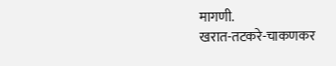मागणी.
खरात-तटकरे-चाकणकर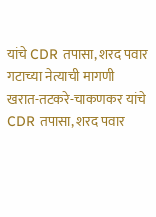यांचे CDR तपासा, शरद पवार गटाच्या नेत्याची मागणी
खरात-तटकरे-चाकणकर यांचे CDR तपासा, शरद पवार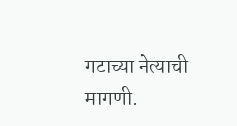गटाच्या नेत्याची मागणी.